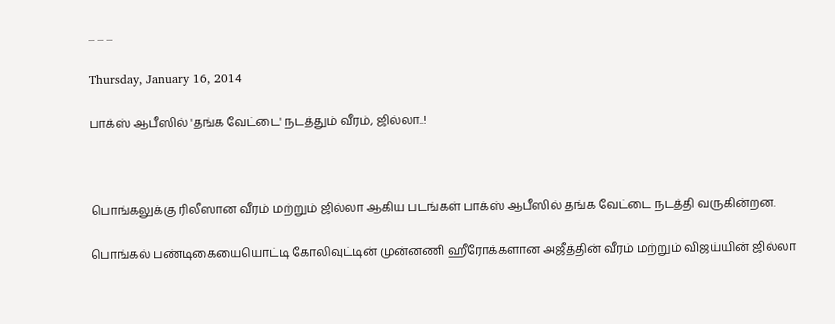... ... ...

Thursday, January 16, 2014

பாக்ஸ் ஆபீஸில் 'தங்க வேட்டை' நடத்தும் வீரம், ஜில்லா..!



பொங்கலுக்கு ரிலீஸான வீரம் மற்றும் ஜில்லா ஆகிய படங்கள் பாக்ஸ் ஆபீஸில் தங்க வேட்டை நடத்தி வருகின்றன.

பொங்கல் பண்டிகையையொட்டி கோலிவுட்டின் முன்னணி ஹீரோக்களான அஜீத்தின் வீரம் மற்றும் விஜய்யின் ஜில்லா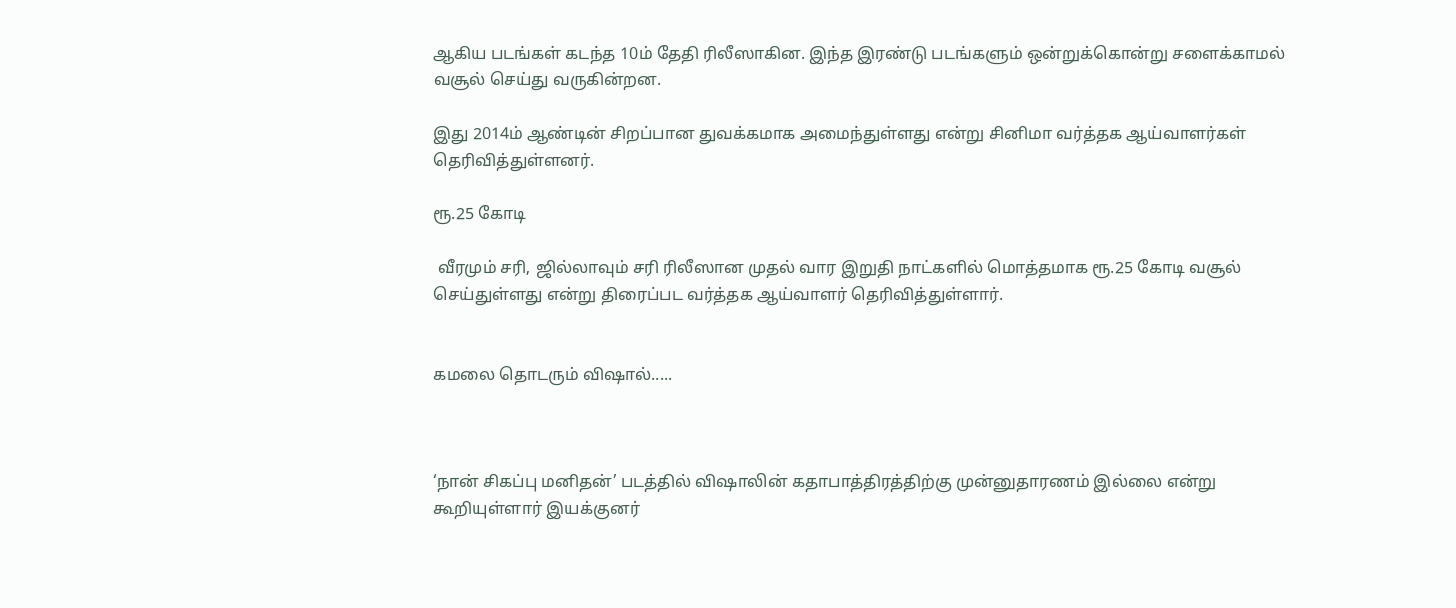ஆகிய படங்கள் கடந்த 10ம் தேதி ரிலீஸாகின. இந்த இரண்டு படங்களும் ஒன்றுக்கொன்று சளைக்காமல் வசூல் செய்து வருகின்றன.

இது 2014ம் ஆண்டின் சிறப்பான துவக்கமாக அமைந்துள்ளது என்று சினிமா வர்த்தக ஆய்வாளர்கள் தெரிவித்துள்ளனர்.

ரூ.25 கோடி

 வீரமும் சரி, ஜில்லாவும் சரி ரிலீஸான முதல் வார இறுதி நாட்களில் மொத்தமாக ரூ.25 கோடி வசூல் செய்துள்ளது என்று திரைப்பட வர்த்தக ஆய்வாளர் தெரிவித்துள்ளார்.


கமலை தொடரும் விஷால்.....



‘நான் சிகப்பு மனிதன்’ படத்தில் விஷாலின் கதாபாத்திரத்திற்கு முன்னுதாரணம் இல்லை என்று கூறியுள்ளார் இயக்குனர்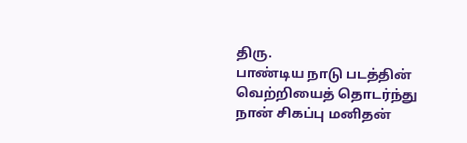திரு.
பாண்டிய நாடு படத்தின் வெற்றியைத் தொடர்ந்து நான் சிகப்பு மனிதன்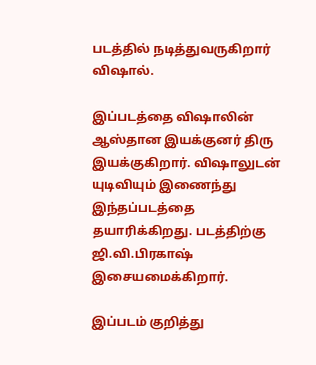படத்தில் நடித்துவருகிறார் விஷால்.

இப்படத்தை விஷாலின் ஆஸ்தான இயக்குனர் திரு இயக்குகிறார். விஷாலுடன் யுடிவியும் இணைந்து இந்தப்படத்தை தயாரிக்கிறது. படத்திற்கு ஜி.வி.பிரகாஷ் இசையமைக்கிறார்.

இப்படம் குறித்து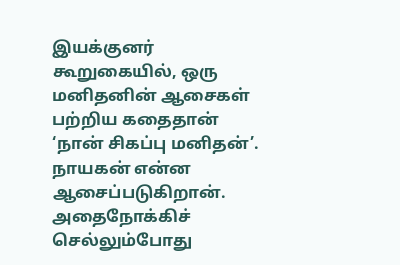இயக்குனர் கூறுகையில், ஒரு மனிதனின் ஆசைகள் பற்றிய கதைதான் ‘நான் சிகப்பு மனிதன்’. நாயகன் என்ன ஆசைப்படுகிறான். அதைநோக்கிச் செல்லும்போது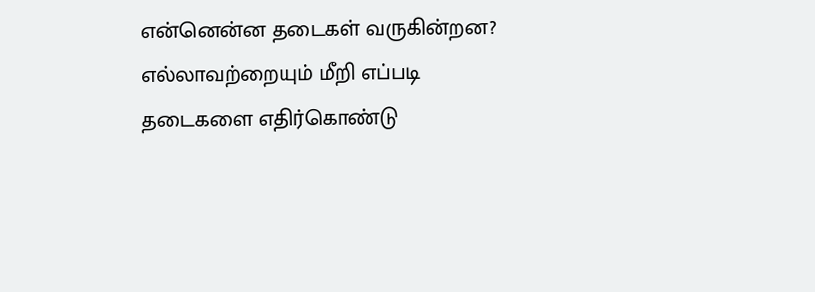என்னென்ன தடைகள் வருகின்றன? எல்லாவற்றையும் மீறி எப்படி தடைகளை எதிர்கொண்டு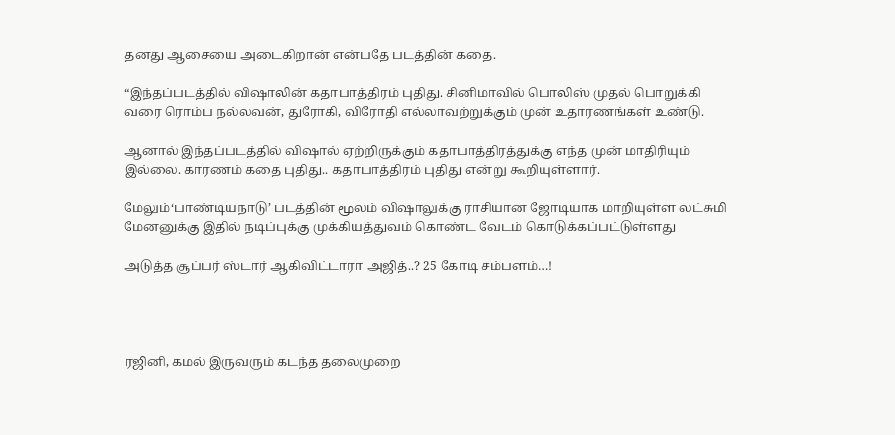தனது ஆசையை அடைகிறான் என்பதே படத்தின் கதை.

“இந்தப்படத்தில் விஷாலின் கதாபாத்திரம் புதிது. சினிமாவில் பொலிஸ் முதல் பொறுக்கி வரை ரொம்ப நல்லவன், துரோகி, விரோதி எல்லாவற்றுக்கும் முன் உதாரணங்கள் உண்டு.

ஆனால் இந்தப்படத்தில் விஷால் ஏற்றிருக்கும் கதாபாத்திரத்துக்கு எந்த முன் மாதிரியும் இல்லை. காரணம் கதை புதிது.. கதாபாத்திரம் புதிது என்று கூறியுள்ளார்.

மேலும்‘பாண்டியநாடு’ படத்தின் மூலம் விஷாலுக்கு ராசியான ஜோடியாக மாறியுள்ள லட்சுமி மேனனுக்கு இதில் நடிப்புக்கு முக்கியத்துவம் கொண்ட வேடம் கொடுக்கப்பட்டுள்ளது

அடுத்த சூப்பர் ஸ்டார் ஆகிவிட்டாரா அஜித்..? 25 கோடி சம்பளம்…!




ரஜினி, கமல் இருவரும் கடந்த தலைமுறை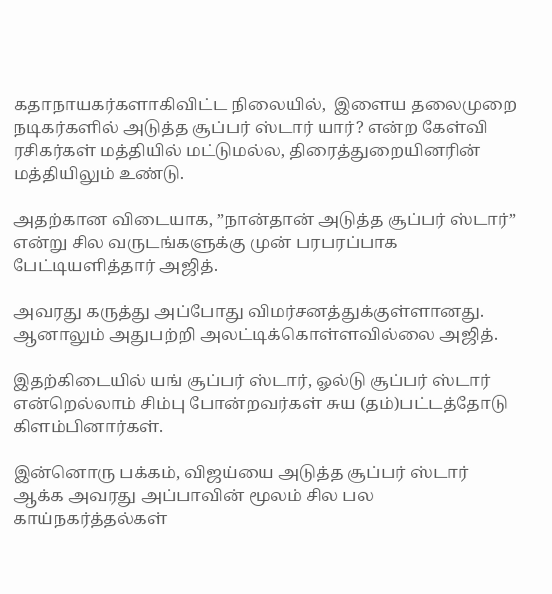கதாநாயகர்களாகிவிட்ட நிலையில்,  இளைய தலைமுறை நடிகர்களில் அடுத்த சூப்பர் ஸ்டார் யார்? என்ற கேள்வி ரசிகர்கள் மத்தியில் மட்டுமல்ல, திரைத்துறையினரின் மத்தியிலும் உண்டு.

அதற்கான விடையாக, ”நான்தான் அடுத்த சூப்பர் ஸ்டார்” என்று சில வருடங்களுக்கு முன் பரபரப்பாக பேட்டியளித்தார் அஜித்.

அவரது கருத்து அப்போது விமர்சனத்துக்குள்ளானது. ஆனாலும் அதுபற்றி அலட்டிக்கொள்ளவில்லை அஜித்.

இதற்கிடையில் யங் சூப்பர் ஸ்டார், ஓல்டு சூப்பர் ஸ்டார் என்றெல்லாம் சிம்பு போன்றவர்கள் சுய (தம்)பட்டத்தோடு கிளம்பினார்கள்.

இன்னொரு பக்கம், விஜய்யை அடுத்த சூப்பர் ஸ்டார் ஆக்க அவரது அப்பாவின் மூலம் சில பல காய்நகர்த்தல்கள்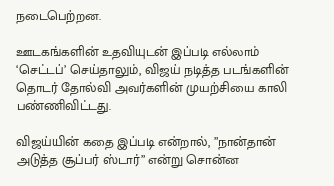நடைபெற்றன.

ஊடகங்களின் உதவியுடன் இப்படி எல்லாம் ‘செட்டப்’ செய்தாலும், விஜய் நடித்த படங்களின் தொடர் தோல்வி அவர்களின் முயற்சியை காலி பண்ணிவிட்டது.

விஜய்யின் கதை இப்படி என்றால், ”நான்தான் அடுத்த சூப்பர் ஸ்டார்” என்று சொன்ன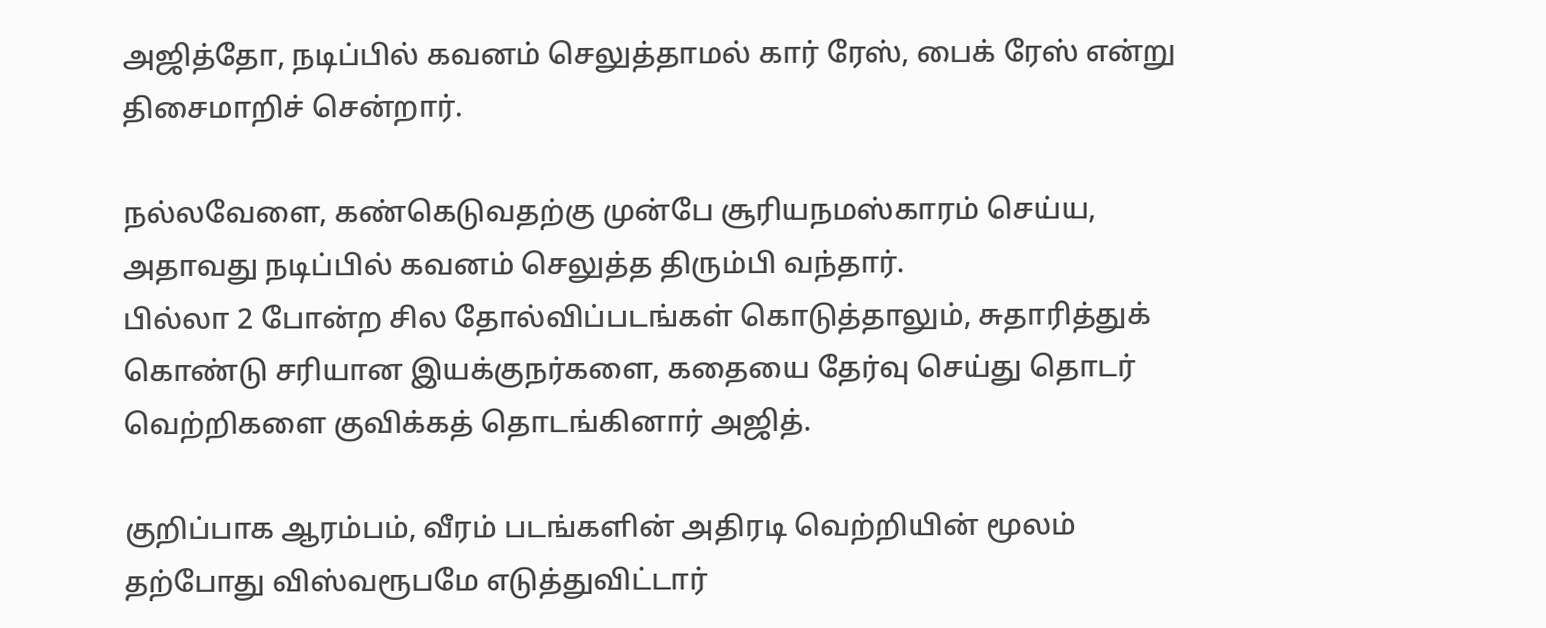அஜித்தோ, நடிப்பில் கவனம் செலுத்தாமல் கார் ரேஸ், பைக் ரேஸ் என்று திசைமாறிச் சென்றார்.

நல்லவேளை, கண்கெடுவதற்கு முன்பே சூரியநமஸ்காரம் செய்ய, அதாவது நடிப்பில் கவனம் செலுத்த திரும்பி வந்தார்.
பில்லா 2 போன்ற சில தோல்விப்படங்கள் கொடுத்தாலும், சுதாரித்துக் கொண்டு சரியான இயக்குநர்களை, கதையை தேர்வு செய்து தொடர் வெற்றிகளை குவிக்கத் தொடங்கினார் அஜித்.

குறிப்பாக ஆரம்பம், வீரம் படங்களின் அதிரடி வெற்றியின் மூலம் தற்போது விஸ்வரூபமே எடுத்துவிட்டார்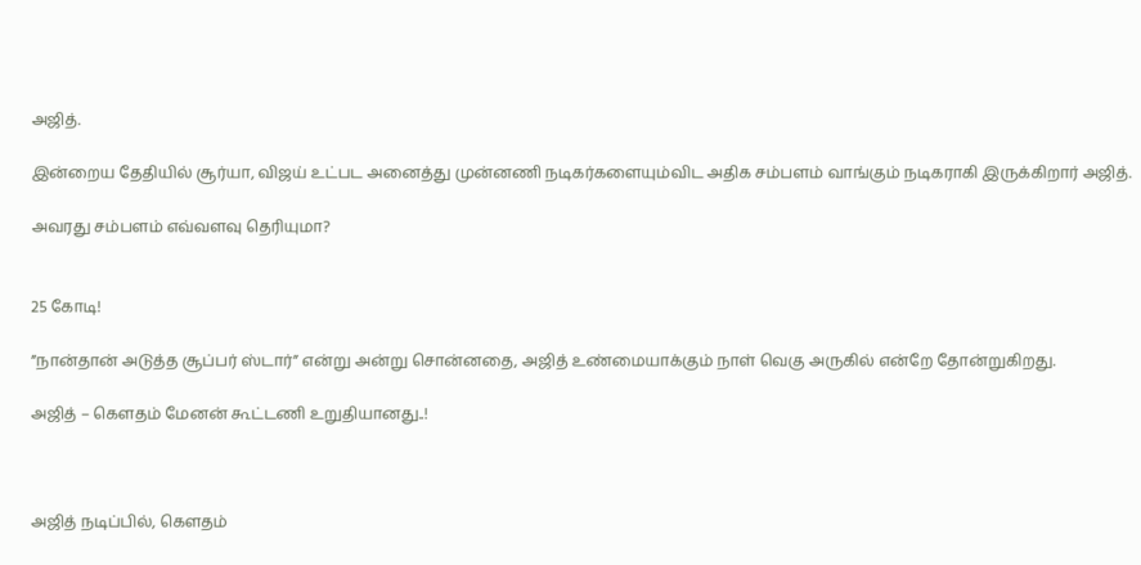அஜித்.

இன்றைய தேதியில் சூர்யா, விஜய் உட்பட அனைத்து முன்னணி நடிகர்களையும்விட அதிக சம்பளம் வாங்கும் நடிகராகி இருக்கிறார் அஜித்.

அவரது சம்பளம் எவ்வளவு தெரியுமா?


25 கோடி!

”நான்தான் அடுத்த சூப்பர் ஸ்டார்” என்று அன்று சொன்னதை, அஜித் உண்மையாக்கும் நாள் வெகு அருகில் என்றே தோன்றுகிறது.

அஜித் – கௌதம் மேனன் கூட்டணி உறுதியானது..!



அஜித் நடிப்பில், கௌதம்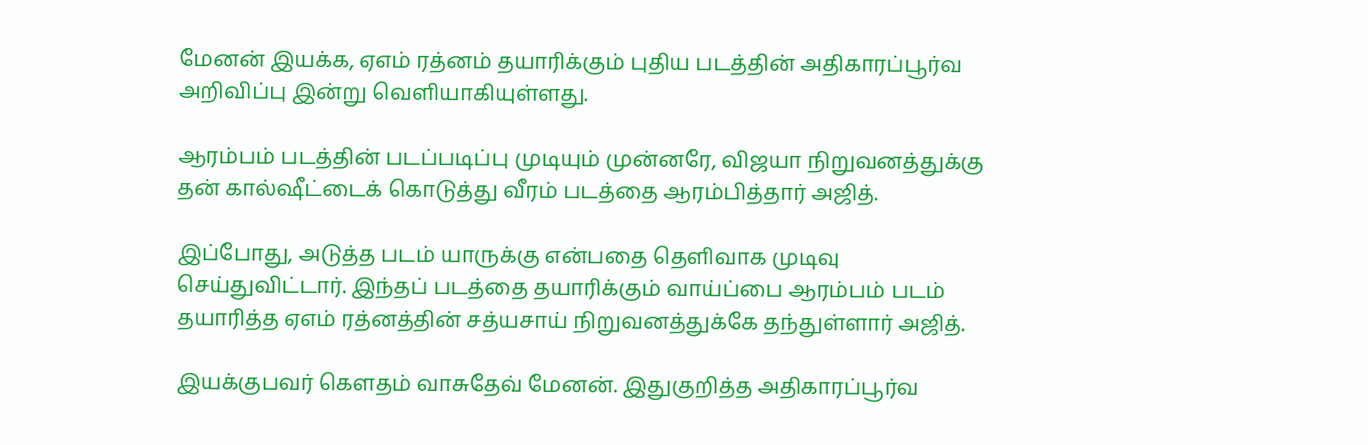மேனன் இயக்க, ஏஎம் ரத்னம் தயாரிக்கும் புதிய படத்தின் அதிகாரப்பூர்வ அறிவிப்பு இன்று வெளியாகியுள்ளது.

ஆரம்பம் படத்தின் படப்படிப்பு முடியும் முன்னரே, விஜயா நிறுவனத்துக்கு தன் கால்ஷீட்டைக் கொடுத்து வீரம் படத்தை ஆரம்பித்தார் அஜித்.

இப்போது, அடுத்த படம் யாருக்கு என்பதை தெளிவாக முடிவு செய்துவிட்டார். இந்தப் படத்தை தயாரிக்கும் வாய்ப்பை ஆரம்பம் படம் தயாரித்த ஏஎம் ரத்னத்தின் சத்யசாய் நிறுவனத்துக்கே தந்துள்ளார் அஜித்.

இயக்குபவர் கௌதம் வாசுதேவ் மேனன். இதுகுறித்த அதிகாரப்பூர்வ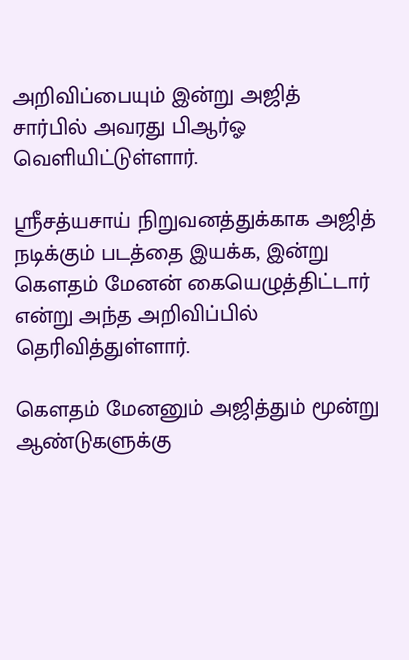அறிவிப்பையும் இன்று அஜித் சார்பில் அவரது பிஆர்ஓ வெளியிட்டுள்ளார்.

ஸ்ரீசத்யசாய் நிறுவனத்துக்காக அஜித் நடிக்கும் படத்தை இயக்க, இன்று கௌதம் மேனன் கையெழுத்திட்டார் என்று அந்த அறிவிப்பில் தெரிவித்துள்ளார்.

கௌதம் மேனனும் அஜித்தும் மூன்று ஆண்டுகளுக்கு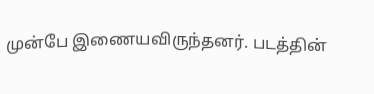முன்பே இணையவிருந்தனர். படத்தின்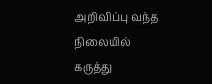அறிவிப்பு வந்த நிலையில் கருத்து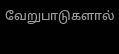வேறுபாடுகளால்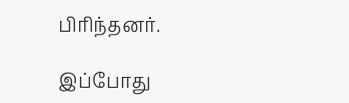பிரிந்தனர்.

இப்போது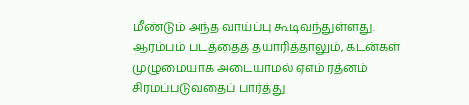மீண்டும் அந்த வாய்ப்பு கூடிவந்துள்ளது. ஆரம்பம் படத்தைத் தயாரித்தாலும், கடன்கள் முழுமையாக அடையாமல் ஏஎம் ரத்னம் சிரமப்படுவதைப் பார்த்து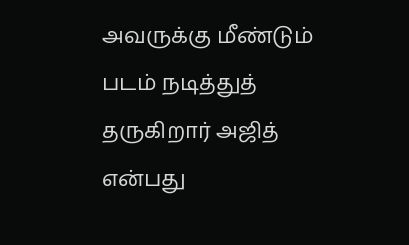அவருக்கு மீண்டும் படம் நடித்துத் தருகிறார் அஜித் என்பது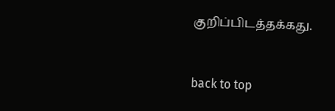குறிப்பிடத்தக்கது.


back to top